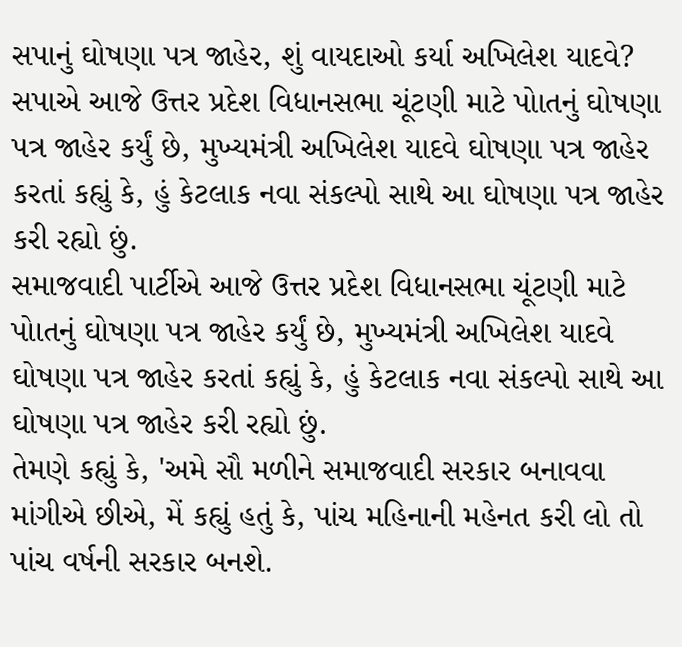સપાનું ઘોષણા પત્ર જાહેર, શું વાયદાઓ કર્યા અખિલેશ યાદવે?
સપાએ આજે ઉત્તર પ્રદેશ વિધાનસભા ચૂંટણી માટે પોાતનું ઘોષણા પત્ર જાહેર કર્યું છે, મુખ્યમંત્રી અખિલેશ યાદવે ઘોષણા પત્ર જાહેર કરતાં કહ્યું કે, હું કેટલાક નવા સંકલ્પો સાથે આ ઘોષણા પત્ર જાહેર કરી રહ્યો છું.
સમાજવાદી પાર્ટીએ આજે ઉત્તર પ્રદેશ વિધાનસભા ચૂંટણી માટે પોાતનું ઘોષણા પત્ર જાહેર કર્યું છે, મુખ્યમંત્રી અખિલેશ યાદવે ઘોષણા પત્ર જાહેર કરતાં કહ્યું કે, હું કેટલાક નવા સંકલ્પો સાથે આ ઘોષણા પત્ર જાહેર કરી રહ્યો છું.
તેમણે કહ્યું કે, 'અમે સૌ મળીને સમાજવાદી સરકાર બનાવવા માંગીએ છીએ, મેં કહ્યું હતું કે, પાંચ મહિનાની મહેનત કરી લો તો પાંચ વર્ષની સરકાર બનશે.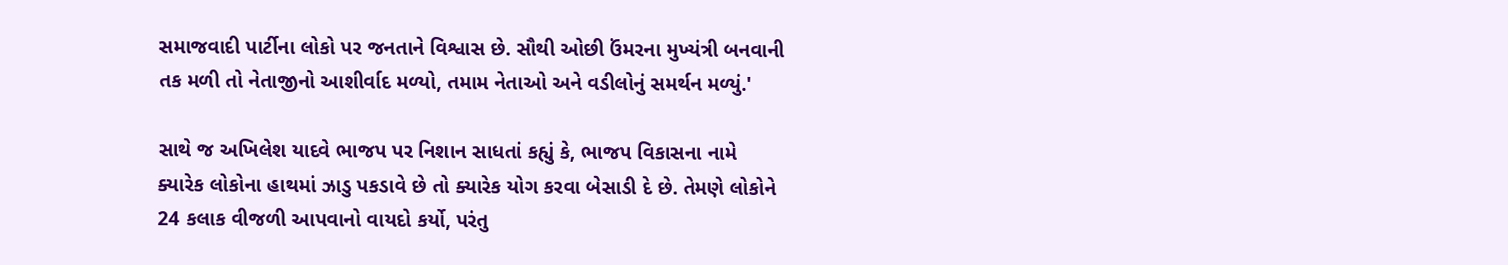સમાજવાદી પાર્ટીના લોકો પર જનતાને વિશ્વાસ છે. સૌથી ઓછી ઉંમરના મુખ્યંત્રી બનવાની તક મળી તો નેતાજીનો આશીર્વાદ મળ્યો, તમામ નેતાઓ અને વડીલોનું સમર્થન મળ્યું.'

સાથે જ અખિલેશ યાદવે ભાજપ પર નિશાન સાધતાં કહ્યું કે, ભાજપ વિકાસના નામે ક્યારેક લોકોના હાથમાં ઝાડુ પકડાવે છે તો ક્યારેક યોગ કરવા બેસાડી દે છે. તેમણે લોકોને 24 કલાક વીજળી આપવાનો વાયદો કર્યો, પરંતુ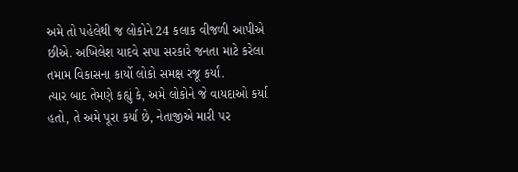અમે તો પહેલેથી જ લોકોને 24 કલાક વીજળી આપીએ છીએ. અખિલેશ યાદવે સપા સરકારે જનતા માટે કરેલા તમામ વિકાસના કાર્યો લોકો સમક્ષ રજૂ કર્યાં.
ત્યાર બાદ તેમણે કહ્યું કે, અમે લોકોને જે વાયદાઓ કર્યા હતો, તે અમે પૂરા કર્યા છે, નેતાજીએ મારી પર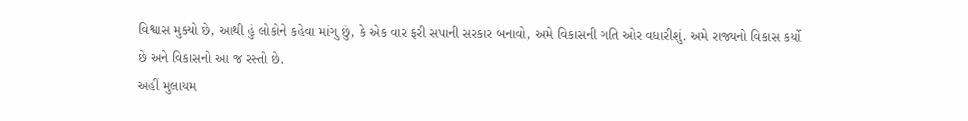વિશ્વાસ મુક્યો છે, આથી હું લોકોને કહેવા માંગુ છું, કે એક વાર ફરી સપાની સરકાર બનાવો, અમે વિકાસની ગતિ ઓર વધારીશું. અમે રાજ્યનો વિકાસ કર્યો છે અને વિકાસનો આ જ રસ્તો છે.
અહીં મુલાયમ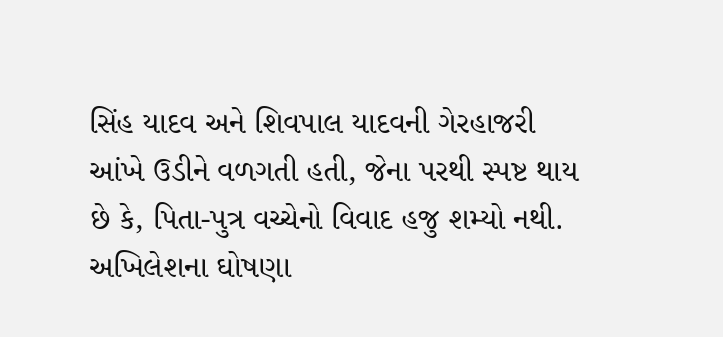સિંહ યાદવ અને શિવપાલ યાદવની ગેરહાજરી આંખે ઉડીને વળગતી હતી, જેના પરથી સ્પષ્ટ થાય છે કે, પિતા-પુત્ર વચ્ચેનો વિવાદ હજુ શમ્યો નથી.
અખિલેશના ઘોષણા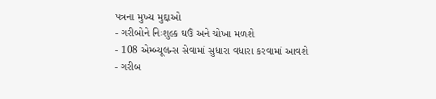પત્રના મુખ્ય મુદ્દાઓ
- ગરીબોને નિઃશુલ્ક ઘઉં અને ચોખા મળશે
- 108 એમ્બ્યૂલન્સ સેવામાં સુધારા વધારા કરવામાં આવશે
- ગરીબ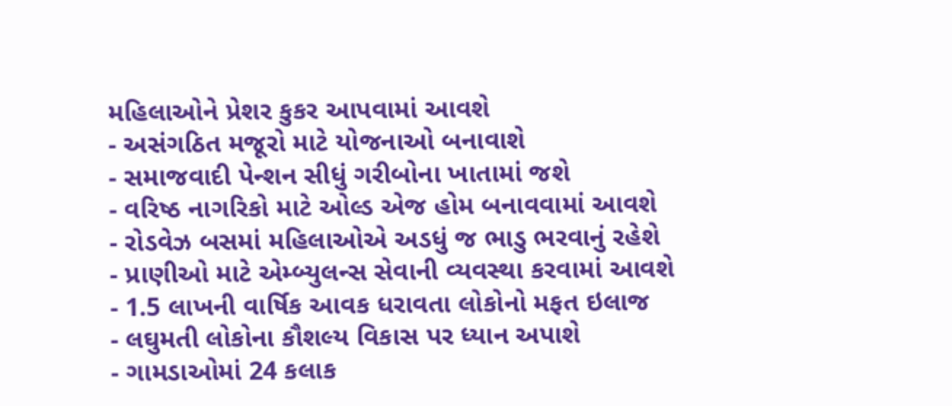મહિલાઓને પ્રેશર કુકર આપવામાં આવશે
- અસંગઠિત મજૂરો માટે યોજનાઓ બનાવાશે
- સમાજવાદી પેન્શન સીધું ગરીબોના ખાતામાં જશે
- વરિષ્ઠ નાગરિકો માટે ઓલ્ડ એજ હોમ બનાવવામાં આવશે
- રોડવેઝ બસમાં મહિલાઓએ અડધું જ ભાડુ ભરવાનું રહેશે
- પ્રાણીઓ માટે એમ્બ્યુલન્સ સેવાની વ્યવસ્થા કરવામાં આવશે
- 1.5 લાખની વાર્ષિક આવક ધરાવતા લોકોનો મફત ઇલાજ
- લઘુમતી લોકોના કૌશલ્ય વિકાસ પર ધ્યાન અપાશે
- ગામડાઓમાં 24 કલાક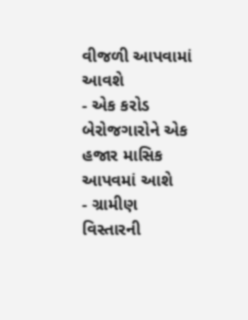વીજળી આપવામાં આવશે
- એક કરોડ બેરોજગારોને એક હજાર માસિક આપવમાં આશે
- ગ્રામીણ વિસ્તારની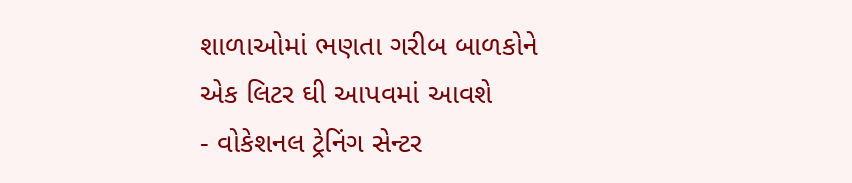શાળાઓમાં ભણતા ગરીબ બાળકોને એક લિટર ઘી આપવમાં આવશે
- વોકેશનલ ટ્રેનિંગ સેન્ટર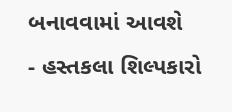બનાવવામાં આવશે
- હસ્તકલા શિલ્પકારો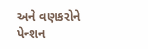અને વણકરોને પેન્શન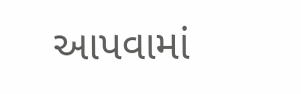આપવામાં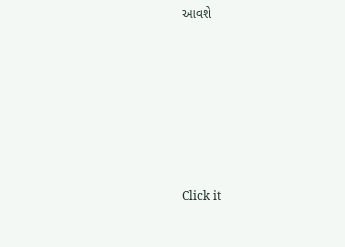આવશે












Click it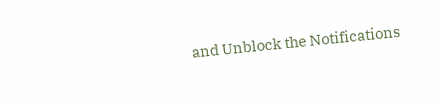and Unblock the Notifications